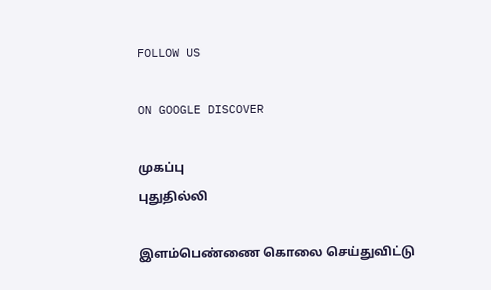FOLLOW US

ON GOOGLE DISCOVER

முகப்பு
புதுதில்லி

இளம்பெண்ணை கொலை செய்துவிட்டு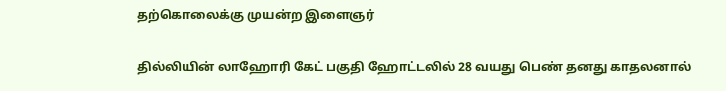தற்கொலைக்கு முயன்ற இளைஞர்

தில்லியின் லாஹோரி கேட் பகுதி ஹோட்டலில் 28 வயது பெண் தனது காதலனால்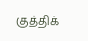குத்திக்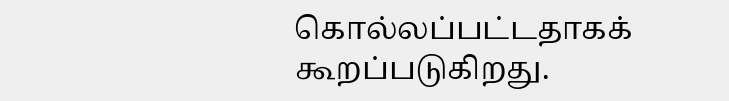கொல்லப்பட்டதாகக் கூறப்படுகிறது.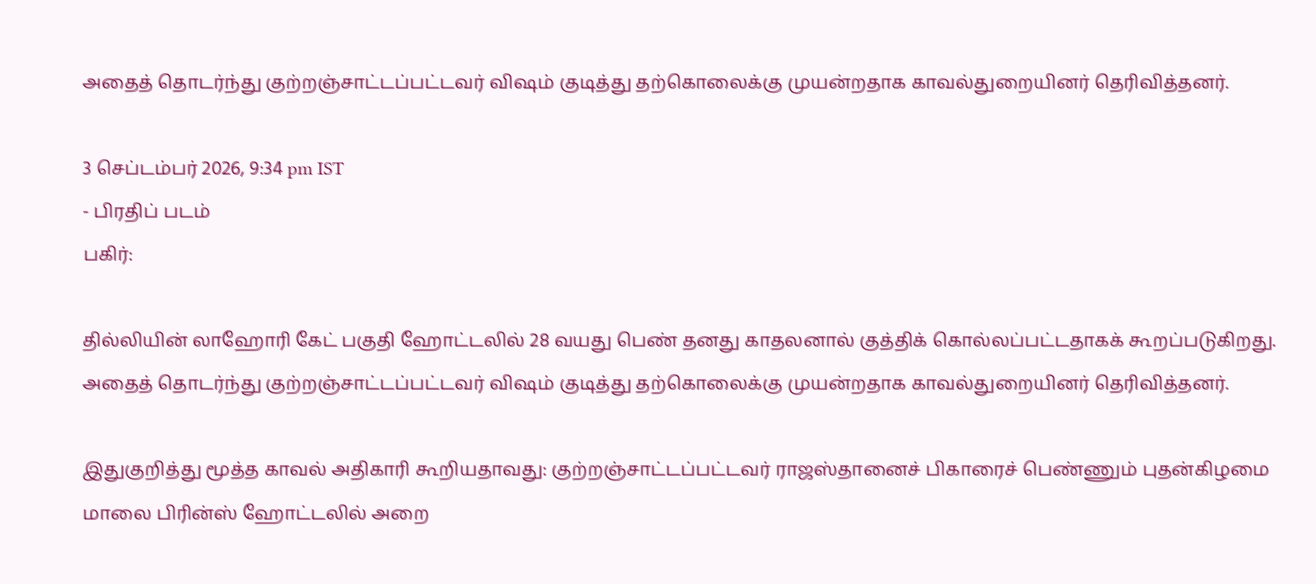அதைத் தொடர்ந்து குற்றஞ்சாட்டப்பட்டவர் விஷம் குடித்து தற்கொலைக்கு முயன்றதாக காவல்துறையினர் தெரிவித்தனர்.

3 செப்டம்பர் 2026, 9:34 pm IST
- பிரதிப் படம்
பகிர்:

தில்லியின் லாஹோரி கேட் பகுதி ஹோட்டலில் 28 வயது பெண் தனது காதலனால் குத்திக் கொல்லப்பட்டதாகக் கூறப்படுகிறது. அதைத் தொடர்ந்து குற்றஞ்சாட்டப்பட்டவர் விஷம் குடித்து தற்கொலைக்கு முயன்றதாக காவல்துறையினர் தெரிவித்தனர்.

இதுகுறித்து மூத்த காவல் அதிகாரி கூறியதாவது: குற்றஞ்சாட்டப்பட்டவர் ராஜஸ்தானைச் பிகாரைச் பெண்ணும் புதன்கிழமை மாலை பிரின்ஸ் ஹோட்டலில் அறை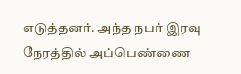எடுத்தனர். அந்த நபர் இரவு நேரத்தில் அப்பெண்ணை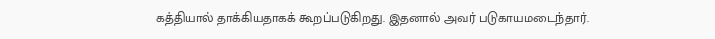கத்தியால் தாக்கியதாகக் கூறப்படுகிறது. இதனால் அவர் படுகாயமடைந்தார்.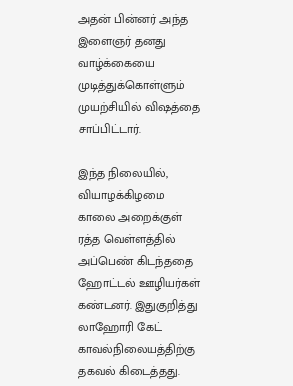அதன் பின்னர் அந்த இளைஞர் தனது வாழ்க்கையை முடித்துக்கொள்ளும் முயற்சியில் விஷத்தை சாப்பிட்டார்.

இந்த நிலையில், வியாழக்கிழமை காலை அறைக்குள் ரத்த வெள்ளத்தில் அப்பெண் கிடந்ததை ஹோட்டல் ஊழியர்கள் கண்டனர். இதுகுறித்து லாஹோரி கேட் காவல்நிலையத்திற்கு தகவல் கிடைத்தது.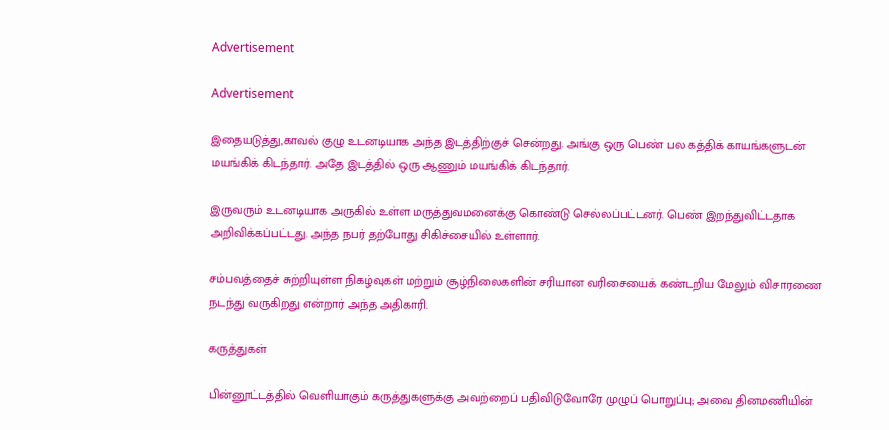Advertisement

Advertisement

இதையடுத்து,காவல் குழு உடனடியாக அந்த இடத்திற்குச் சென்றது. அங்கு ஒரு பெண் பல கத்திக் காயங்களுடன் மயங்கிக் கிடந்தார். அதே இடத்தில் ஒரு ஆணும் மயங்கிக் கிடந்தார்.

இருவரும் உடனடியாக அருகில் உள்ள மருத்துவமனைக்கு கொண்டு செல்லப்பட்டனர். பெண் இறந்துவிட்டதாக அறிவிக்கப்பட்டது. அந்த நபர் தற்போது சிகிச்சையில் உள்ளார்.

சம்பவத்தைச் சுற்றியுள்ள நிகழ்வுகள் மற்றும் சூழ்நிலைகளின் சரியான வரிசையைக் கண்டறிய மேலும் விசாரணை நடந்து வருகிறது என்றார் அந்த அதிகாரி.

கருத்துகள்

பின்னூட்டத்தில் வெளியாகும் கருத்துகளுக்கு அவற்றைப் பதிவிடுவோரே முழுப் பொறுப்பு; அவை தினமணியின்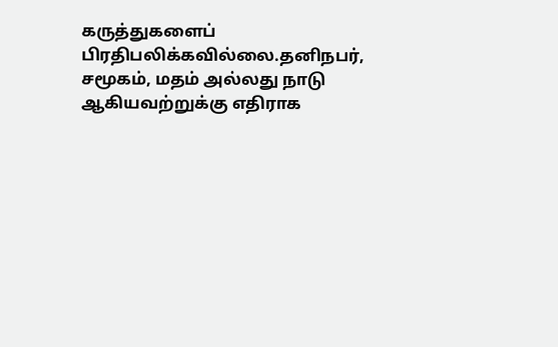கருத்துகளைப் பிரதிபலிக்கவில்லை.தனிநபர், சமூகம், மதம் அல்லது நாடு ஆகியவற்றுக்கு எதிராக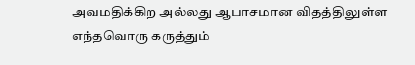அவமதிக்கிற அல்லது ஆபாசமான விதத்திலுள்ள எந்தவொரு கருத்தும்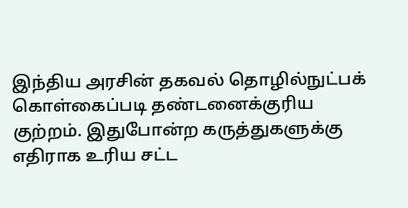இந்திய அரசின் தகவல் தொழில்நுட்பக் கொள்கைப்படி தண்டனைக்குரிய குற்றம். இதுபோன்ற கருத்துகளுக்கு எதிராக உரிய சட்ட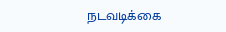நடவடிக்கை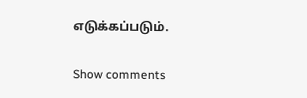எடுக்கப்படும்.

Show comments